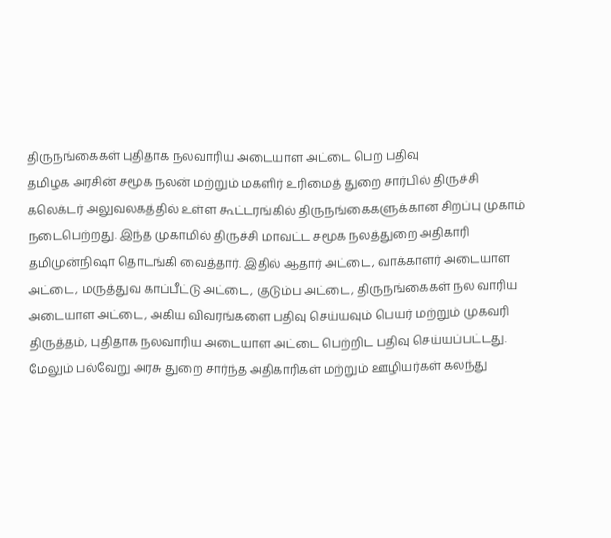திருநங்கைகள் புதிதாக நலவாரிய அடையாள அட்டை பெற பதிவு
தமிழக அரசின் சமூக நலன் மற்றும் மகளிர் உரிமைத் துறை சார்பில் திருச்சி கலெக்டர் அலுவலகத்தில் உள்ள கூட்டரங்கில் திருநங்கைகளுக்கான சிறப்பு முகாம் நடைபெற்றது. இந்த முகாமில் திருச்சி மாவட்ட சமூக நலத்துறை அதிகாரி தமிமுன்நிஷா தொடங்கி வைத்தார். இதில் ஆதார் அட்டை, வாக்காளர் அடையாள அட்டை, மருத்துவ காப்பீட்டு அட்டை, குடும்ப அட்டை, திருநங்கைகள் நல வாரிய அடையாள அட்டை, அகிய விவரங்களை பதிவு செய்யவும் பெயர் மற்றும் முகவரி திருத்தம், புதிதாக நலவாரிய அடையாள அட்டை பெற்றிட பதிவு செய்யப்பட்டது.
மேலும் பல்வேறு அரசு துறை சார்ந்த அதிகாரிகள் மற்றும் ஊழியர்கள் கலந்து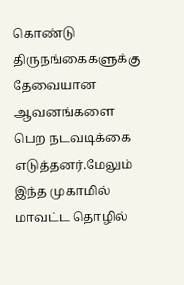கொண்டு திருநங்கைகளுக்கு தேவையான ஆவனங்களை பெற நடவடிக்கை எடுத்தனர்.மேலும் இந்த முகாமில் மாவட்ட தொழில்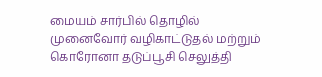மையம் சார்பில் தொழில் முனைவோர் வழிகாட்டுதல் மற்றும் கொரோனா தடுப்பூசி செலுத்தி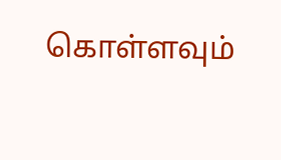கொள்ளவும்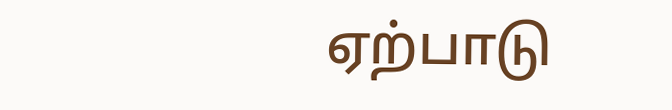ஏற்பாடு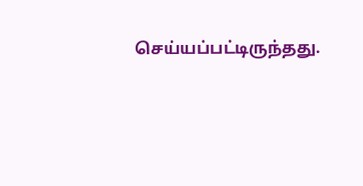செய்யப்பட்டிருந்தது.